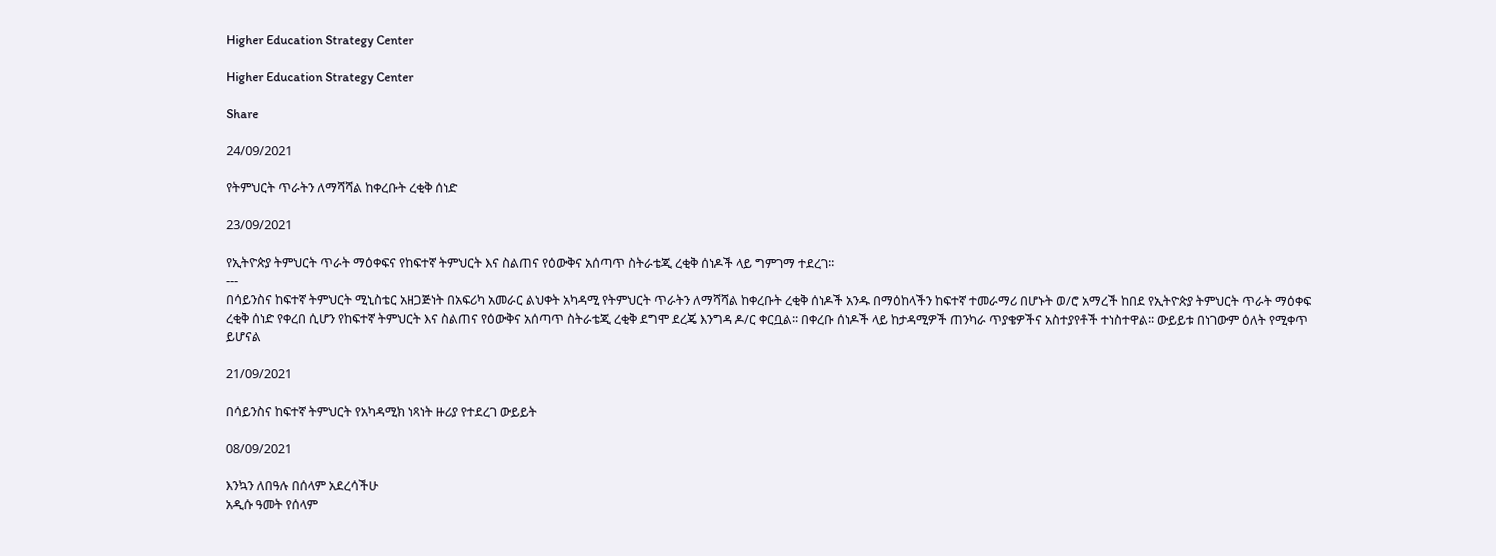Higher Education Strategy Center

Higher Education Strategy Center

Share

24/09/2021

የትምህርት ጥራትን ለማሻሻል ከቀረቡት ረቂቅ ሰነድ

23/09/2021

የኢትዮጵያ ትምህርት ጥራት ማዕቀፍና የከፍተኛ ትምህርት እና ስልጠና የዕውቅና አሰጣጥ ስትራቴጂ ረቂቅ ሰነዶች ላይ ግምገማ ተደረገ፡፡
---
በሳይንስና ከፍተኛ ትምህርት ሚኒስቴር አዘጋጅነት በአፍሪካ አመራር ልህቀት አካዳሚ የትምህርት ጥራትን ለማሻሻል ከቀረቡት ረቂቅ ሰነዶች አንዱ በማዕከላችን ከፍተኛ ተመራማሪ በሆኑት ወ/ሮ አማረች ከበደ የኢትዮጵያ ትምህርት ጥራት ማዕቀፍ ረቂቅ ሰነድ የቀረበ ሲሆን የከፍተኛ ትምህርት እና ስልጠና የዕውቅና አሰጣጥ ስትራቴጂ ረቂቅ ደግሞ ደረጄ እንግዳ ዶ/ር ቀርቧል፡፡ በቀረቡ ሰነዶች ላይ ከታዳሚዎች ጠንካራ ጥያቄዎችና አስተያየቶች ተነስተዋል፡፡ ውይይቱ በነገውም ዕለት የሚቀጥ ይሆናል

21/09/2021

በሳይንስና ከፍተኛ ትምህርት የአካዳሚክ ነጻነት ዙሪያ የተደረገ ውይይት

08/09/2021

እንኳን ለበዓሉ በሰላም አደረሳችሁ
አዲሱ ዓመት የሰላም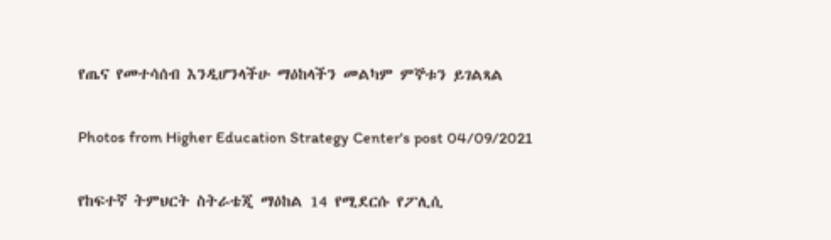የጤና የመተሳሰብ እንዲሆንላችሁ ማዕከላችን መልካም ምኞቱን ይገልጻል

Photos from Higher Education Strategy Center's post 04/09/2021

የከፍተኛ ትምህርት ስትራቴጂ ማዕከል 14 የሚደርሱ የፖሊሲ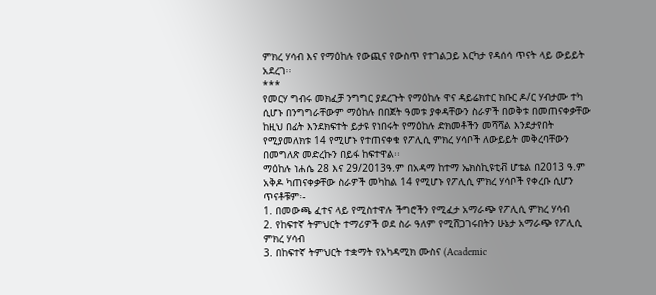ምክረ ሃሳብ እና የማዕከሉ የውጪና የውስጥ የተገልጋይ እርካታ የዳሰሳ ጥናት ላይ ውይይት አደረገ፡፡
***
የመርሃ ግብሩ መክፈቻ ንግግር ያደረጉት የማዕከሉ ዋና ዳይሬክተር ክቡር ዶ/ር ሃብታሙ ተካ ሲሆኑ በንግግራቸውም ማዕከሉ በበጀት ዓመቱ ያቀዳቸውን ስራዎች በወቅቱ በመጠናቀቃቸው ከዚህ በፊት እንደክፍተት ይታዩ የነበሩት የማዕከሉ ድክመቶችን መሻሻል እንደታየበት የሚያመለክቱ 14 የሚሆኑ የተጠናቀቁ የፖሊሲ ምክረ ሃሳቦች ለውይይት መቅረባቸውን በመግለጽ መድረኩን በይፋ ከፍተዋል፡፡
ማዕከሉ ነሐሴ 28 እና 29/2013ዓ.ም በአዳማ ከተማ ኤክስኪዩቲቭ ሆቴል በ2013 ዓ.ም አቅዶ ካጠናቀቃቸው ስራዎች መካከል 14 የሚሆኑ የፖሊሲ ምክረ ሃሳቦች የቀረቡ ሲሆን ጥናቶቹም፡-
1. በመውጫ ፈተና ላይ የሚስተዋሉ ችግሮችን የሚፈታ አማራጭ የፖሊሲ ምክረ ሃሳብ
2. የከፍተኛ ትምህርት ተማሪዎች ወደ ስራ ዓለም የሚሸጋገሩበትን ሁኔታ አማራጭ የፖሊሲ ምክረ ሃሳብ
3. በከፍተኛ ትምህርት ተቋማት የአካዳሚክ ሙስና (Academic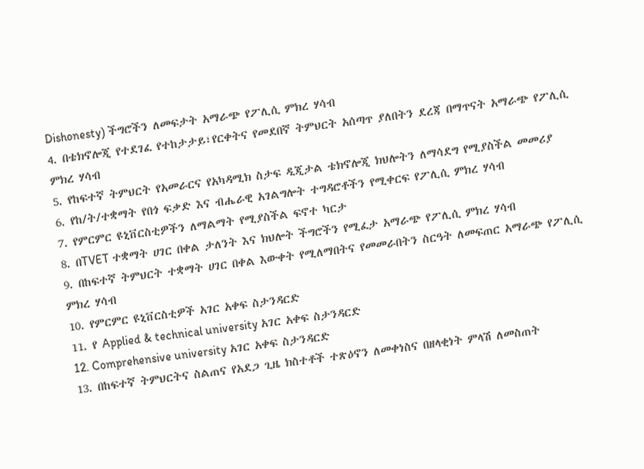Dishonesty) ችግሮችን ለመፍታት አማራጭ የፖሊሲ ምክረ ሃሳብ
4. በቴክኖሎጂ የተደገፈ የተከታታይ፣የርቀትና የመደበኛ ትምህርት አሰጣጥ ያለበትን ደረጃ በማጥናት አማራጭ የፖሊሲ ምክረ ሃሳብ
5. የከፍተኛ ትምህርት የአመራርና የአካዳሚክ ስታፍ ዲጂታል ቴክኖሎጂ ክህሎትን ለማሳደግ የሚያስችል መመሪያ
6. የከ/ት/ተቋማት የበጎ ፍቃድ እና ብሔራዊ አገልግሎት ተግዳሮቶችን የሚቀርፍ የፖሊሲ ምክረ ሃሳብ
7. የምርምር ዩኒቨርስቲዎችን ለማልማት የሚያስችል ፍኖተ ካርታ
8. በTVET ተቋማት ሀገር በቀል ታለንት እና ክህሎት ችግሮችን የሚፈታ አማራጭ የፖሊሲ ምክረ ሃሳብ
9. በከፍተኛ ትምህርት ተቋማት ሀገር በቀል እውቀት የሚለማበትና የመመራበትን ስርዓት ለመፍጠር አማራጭ የፖሊሲ ምክረ ሃሳብ
10. የምርምር ዩኒቨርስቲዎች አገር አቀፍ ስታንዳርድ
11. የ Applied & technical university አገር አቀፍ ስታንዳርድ
12. Comprehensive university አገር አቀፍ ስታንዳርድ
13. በከፍተኛ ትምህርትና ስልጠና የአደጋ ጊዜ ክስተቶች ተጽዕኖን ለመቀነስና በዘላቂነት ምላሽ ለመስጠት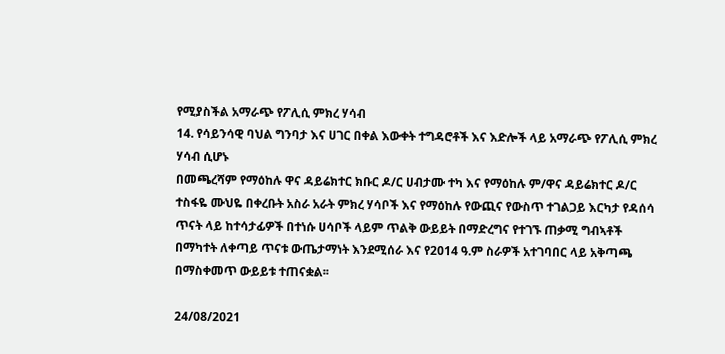የሚያስችል አማራጭ የፖሊሲ ምክረ ሃሳብ
14. የሳይንሳዊ ባህል ግንባታ እና ሀገር በቀል እውቀት ተግዳሮቶች እና እድሎች ላይ አማራጭ የፖሊሲ ምክረ ሃሳብ ሲሆኑ
በመጫረሻም የማዕከሉ ዋና ዳይሬክተር ክቡር ዶ/ር ሀብታሙ ተካ እና የማዕከሉ ም/ዋና ዳይሬክተር ዶ/ር ተስፋዬ ሙህዬ በቀረቡት አስራ አራት ምክረ ሃሳቦች እና የማዕከሉ የውጪና የውስጥ ተገልጋይ እርካታ የዳሰሳ ጥናት ላይ ከተሳታፊዎች በተነሱ ሀሳቦች ላይም ጥልቅ ውይይት በማድረግና የተገኙ ጠቃሚ ግብኣቶች በማካተት ለቀጣይ ጥናቱ ውጤታማነት እንደሚሰራ እና የ2014 ዓ.ም ስራዎች አተገባበር ላይ አቅጣጫ በማስቀመጥ ውይይቱ ተጠናቋል፡፡

24/08/2021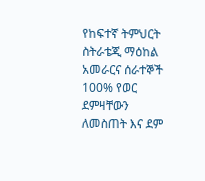የከፍተኛ ትምህርት ስትራቴጂ ማዕከል አመራርና ሰራተኞች 100% የወር ደምዛቸውን ለመስጠት እና ደም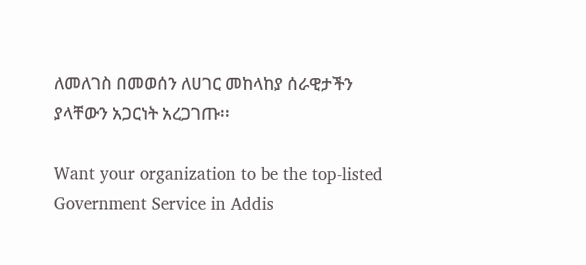ለመለገስ በመወሰን ለሀገር መከላከያ ሰራዊታችን ያላቸውን አጋርነት አረጋገጡ፡፡

Want your organization to be the top-listed Government Service in Addis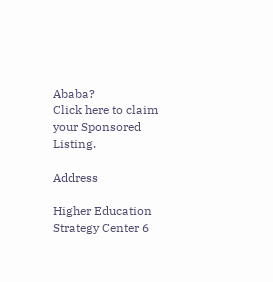Ababa?
Click here to claim your Sponsored Listing.

Address

Higher Education Strategy Center 6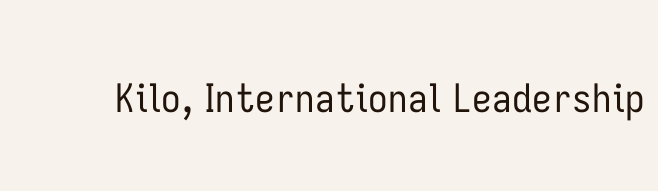Kilo, International Leadership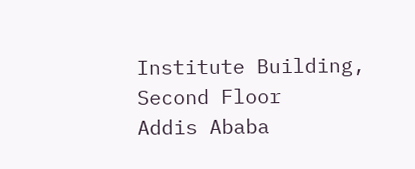Institute Building, Second Floor
Addis Ababa